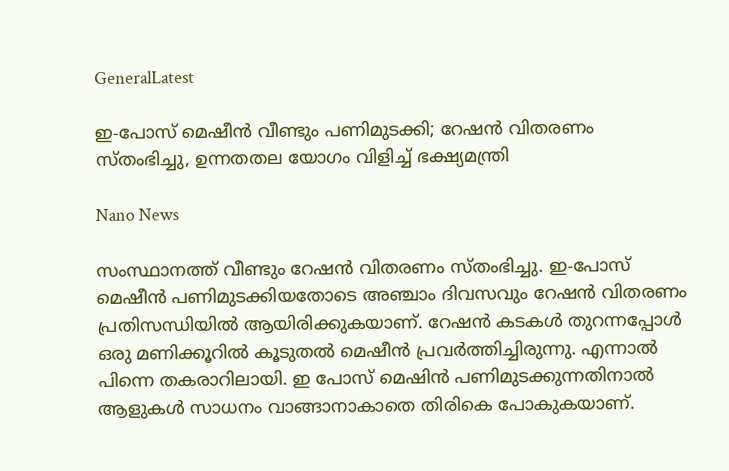GeneralLatest

ഇ-പോസ് മെഷീന്‍ വീണ്ടും പണിമുടക്കി; റേഷന്‍ വിതരണം സ്തംഭിച്ചു, ഉന്നതതല യോഗം വിളിച്ച് ഭക്ഷ്യമന്ത്രി

Nano News

സംസ്ഥാനത്ത് വീണ്ടും റേഷന്‍ വിതരണം സ്തംഭിച്ചു. ഇ-പോസ് മെഷീന്‍ പണിമുടക്കിയതോടെ അഞ്ചാം ദിവസവും റേഷന്‍ വിതരണം പ്രതിസന്ധിയില്‍ ആയിരിക്കുകയാണ്. റേഷന്‍ കടകള്‍ തുറന്നപ്പോള്‍ ഒരു മണിക്കൂറില്‍ കൂടുതല്‍ മെഷീന്‍ പ്രവര്‍ത്തിച്ചിരുന്നു. എന്നാല്‍ പിന്നെ തകരാറിലായി. ഇ പോസ് മെഷിന്‍ പണിമുടക്കുന്നതിനാല്‍ ആളുകള്‍ സാധനം വാങ്ങാനാകാതെ തിരികെ പോകുകയാണ്.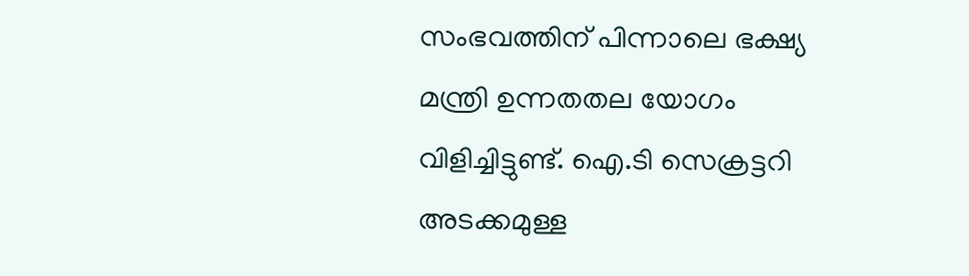സംഭവത്തിന് പിന്നാലെ ഭക്ഷ്യ മന്ത്രി ഉന്നതതല യോഗം വിളിച്ചിട്ടുണ്ട്. ഐ.ടി സെക്രട്ടറി അടക്കമുള്ള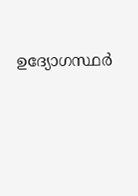ഉദ്യോഗസ്ഥര്‍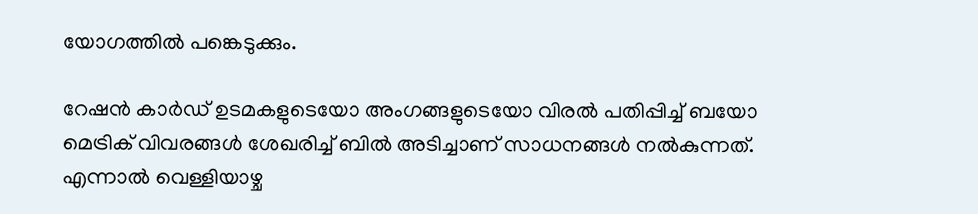യോഗത്തില്‍ പങ്കെടുക്കും.

റേഷന്‍ കാര്‍ഡ് ഉടമകളുടെയോ അംഗങ്ങളുടെയോ വിരല്‍ പതിപ്പിച്ച് ബയോ മെട്രിക് വിവരങ്ങള്‍ ശേഖരിച്ച് ബില്‍ അടിച്ചാണ് സാധനങ്ങള്‍ നല്‍കുന്നത്. എന്നാല്‍ വെള്ളിയാഴ്ച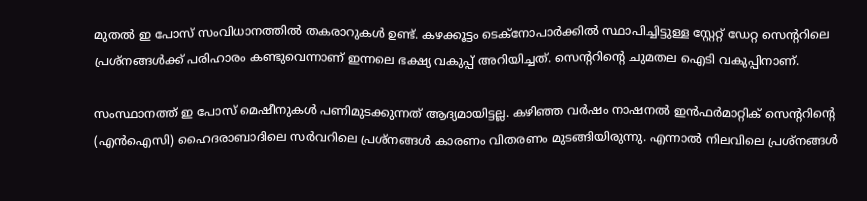മുതല്‍ ഇ പോസ് സംവിധാനത്തില്‍ തകരാറുകള്‍ ഉണ്ട്. കഴക്കൂട്ടം ടെക്‌നോപാര്‍ക്കില്‍ സ്ഥാപിച്ചിട്ടുള്ള സ്റ്റേറ്റ് ഡേറ്റ സെന്ററിലെ പ്രശ്‌നങ്ങള്‍ക്ക് പരിഹാരം കണ്ടുവെന്നാണ് ഇന്നലെ ഭക്ഷ്യ വകുപ്പ് അറിയിച്ചത്. സെന്ററിന്റെ ചുമതല ഐടി വകുപ്പിനാണ്.

സംസ്ഥാനത്ത് ഇ പോസ് മെഷീനുകള്‍ പണിമുടക്കുന്നത് ആദ്യമായിട്ടല്ല. കഴിഞ്ഞ വര്‍ഷം നാഷനല്‍ ഇന്‍ഫര്‍മാറ്റിക് സെന്ററിന്റെ (എന്‍ഐസി) ഹൈദരാബാദിലെ സര്‍വറിലെ പ്രശ്‌നങ്ങള്‍ കാരണം വിതരണം മുടങ്ങിയിരുന്നു. എന്നാല്‍ നിലവിലെ പ്രശ്‌നങ്ങള്‍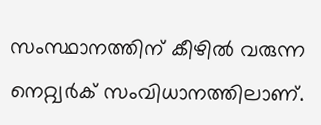സംസ്ഥാനത്തിന് കീഴില്‍ വരുന്ന നെറ്റ്വര്‍ക് സംവിധാനത്തിലാണ്.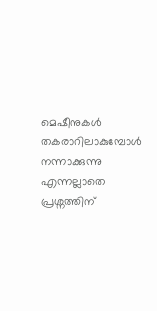മെഷീനുകള്‍ തകരാറിലാകുമ്പോള്‍ നന്നാക്കുന്നു എന്നല്ലാതെ പ്രശ്നത്തിന്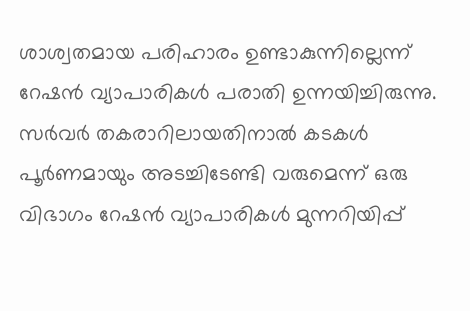ശാശ്വതമായ പരിഹാരം ഉണ്ടാകുന്നില്ലെന്ന് റേഷന്‍ വ്യാപാരികള്‍ പരാതി ഉന്നയിച്ചിരുന്നു. സര്‍വര്‍ തകരാറിലായതിനാല്‍ കടകള്‍ പൂര്‍ണമായും അടച്ചിടേണ്ടി വരുമെന്ന് ഒരു വിഭാഗം റേഷന്‍ വ്യാപാരികള്‍ മുന്നറിയിപ്പ്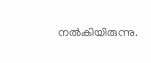നല്‍കിയിരുന്നു.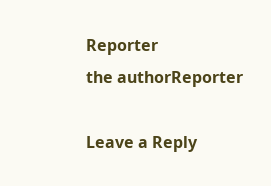Reporter
the authorReporter

Leave a Reply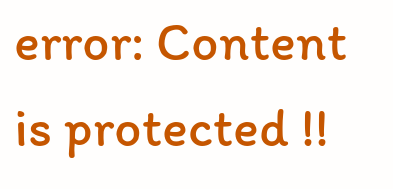error: Content is protected !!